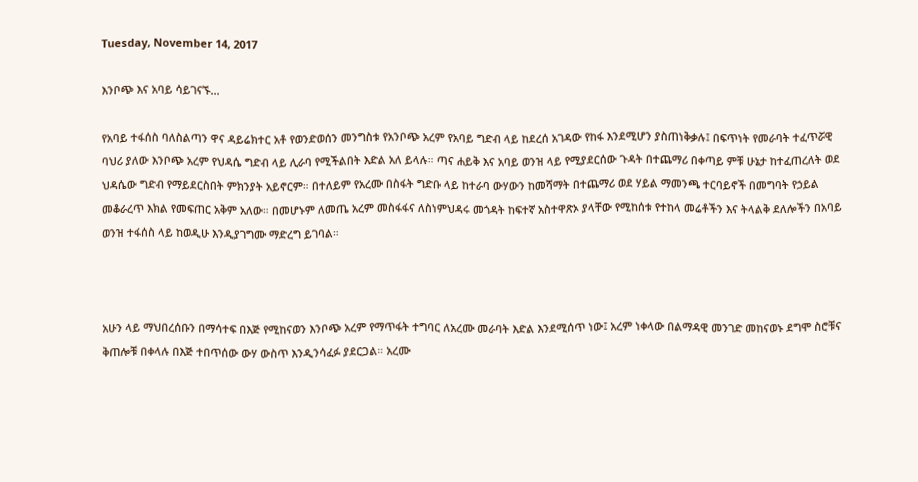Tuesday, November 14, 2017

እንቦጭ እና አባይ ሳይገናኙ...

የአባይ ተፋሰስ ባለስልጣን ዋና ዳይሬክተር አቶ የወንድወሰን መንግስቱ የአንቦጭ አረም የአባይ ግድብ ላይ ከደረሰ አገዳው የከፋ እንደሚሆን ያስጠነቅቃሉ፤ በፍጥነት የመራባት ተፈጥሯዊ ባህሪ ያለው እንቦጭ አረም የህዳሴ ግድብ ላይ ሊራባ የሚችልበት እድል አለ ይላሉ። ጣና ሐይቅ እና አባይ ወንዝ ላይ የሚያደርሰው ጉዳት በተጨማሪ በቀጣይ ምቹ ሁኔታ ከተፈጠረለት ወደ ህዳሴው ግድብ የማይደርስበት ምክንያት አይኖርም። በተለይም የአረሙ በስፋት ግድቡ ላይ ከተራባ ውሃውን ከመሻማት በተጨማሪ ወደ ሃይል ማመንጫ ተርባይኖች በመግባት የኃይል መቆራረጥ እክል የመፍጠር አቅም አለው። በመሆኑም ለመጤ አረም መስፋፋና ለስነምህዳሩ መጎዳት ከፍተኛ አስተዋጽኦ ያላቸው የሚከሰቱ የተከላ መሬቶችን እና ትላልቅ ደለሎችን በአባይ ወንዝ ተፋሰስ ላይ ከወዲሁ እንዲያገግሙ ማድረግ ይገባል።



አሁን ላይ ማህበረሰቡን በማሳተፍ በእጅ የሚከናወን እንቦጭ አረም የማጥፋት ተግባር ለአረሙ መራባት እድል እንደሚሰጥ ነው፤ አረም ነቀላው በልማዳዊ መንገድ መከናወኑ ደግሞ ስሮቹና ቅጠሎቹ በቀላሉ በእጅ ተበጥሰው ውሃ ውስጥ እንዲንሳፈፉ ያደርጋል። አረሙ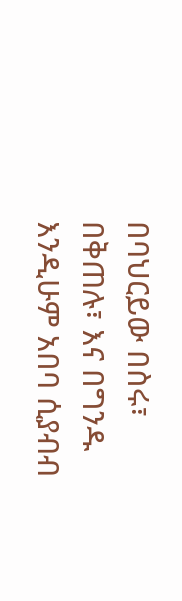በባህርይው በስሩ፣ በቅጠሉ፣ እና በግንዱ እንዲሁም አበባ ሲያብብ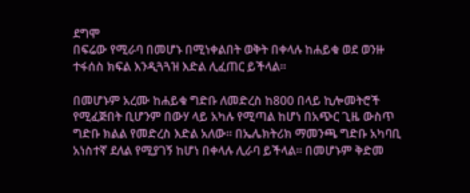ደግሞ
በፍሬው የሚራባ በመሆኑ በሚነቀልበት ወቅት በቀላሉ ከሐይቁ ወደ ወንዙ ተፋሰስ ክፍል እንዲጓጓዝ እድል ሊፈጠር ይችላል።

በመሆኑም አረሙ ከሐይቁ ግድቡ ለመድረስ ከ800 በላይ ኪሎመትሮች የሚፈጅበት ቢሆንም በውሃ ላይ አካሉ የሚጣል ከሆነ በአጭር ጊዜ ውስጥ ግድቡ ክልል የመድረስ እድል አለው። በኤሌክትሪክ ማመንጫ ግድቡ አካባቢ አነስተኛ ደለል የሚያገኝ ከሆነ በቀላሉ ሊራባ ይችላል። በመሆኑም ቅድመ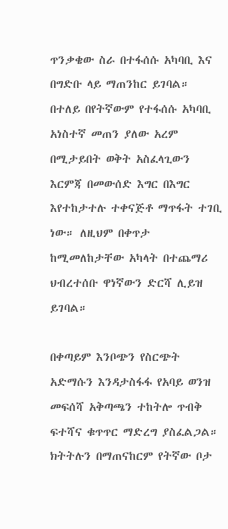ጥንቃቄው ስራ በተፋሰሱ አካባቢ እና በግድቡ ላይ ማጠንከር ይገባል። በተለይ በየትኛውም የተፋሰሱ አካባቢ አነስተኛ መጠን ያለው አረም በሚታይበት ወቅት አስፈላጊውን እርምጃ በመውሰድ እግር በእግር እየተከታተሉ ተቀናጅቶ ማጥፋት ተገቢ ነው። ለዚህም በቀጥታ ከሚመለከታቸው አካላት በተጨማሪ ህብረተሰቡ ዋነኛውን ድርሻ ሊይዝ ይገባል።

በቀጣይም እንቦጭን የስርጭት አድማሱን እንዳታስፋፋ የአባይ ወንዝ መፍሰሻ አቅጣጫን ተከትሎ ጥብቅ ፍተሻና ቁጥጥር ማድረግ ያስፈልጋል። ክትትሉን በማጠናከርም የትኛው ቦታ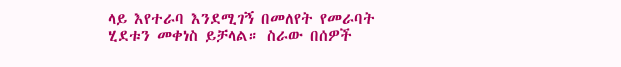ላይ እየተራባ እንደሚገኝ በመለየት የመራባት ሂደቱን መቀነስ ይቻላል። ስራው በሰዎች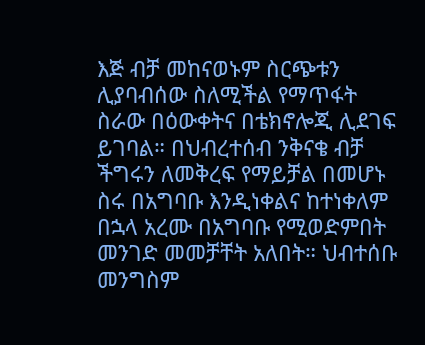እጅ ብቻ መከናወኑም ስርጭቱን ሊያባብሰው ስለሚችል የማጥፋት ስራው በዕውቀትና በቴክኖሎጂ ሊደገፍ ይገባል። በህብረተሰብ ንቅናቄ ብቻ ችግሩን ለመቅረፍ የማይቻል በመሆኑ ስሩ በአግባቡ እንዲነቀልና ከተነቀለም በኋላ አረሙ በአግባቡ የሚወድምበት መንገድ መመቻቸት አለበት። ህብተሰቡ መንግስም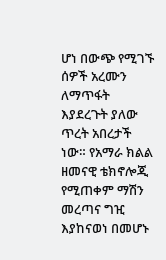ሆነ በውጭ የሚገኙ ሰዎች አረሙን ለማጥፋት እያደረጉት ያለው ጥረት አበረታች ነው። የአማራ ክልል ዘመናዊ ቴክኖሎጂ የሚጠቀም ማሽን መረጣና ግዢ እያከናወነ በመሆኑ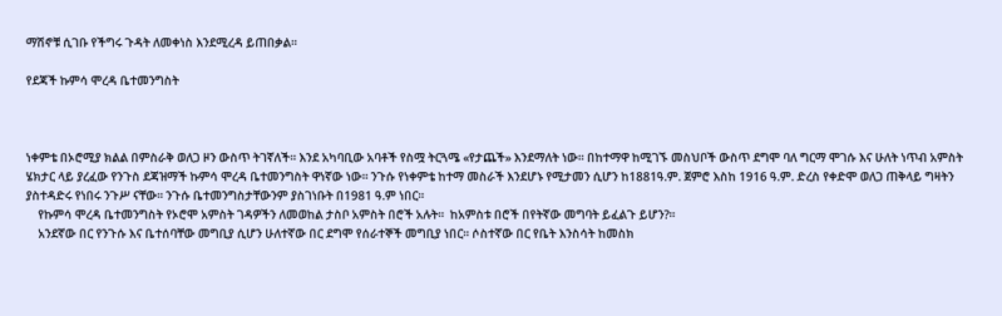ማሽኖቹ ሲገቡ የችግሩ ጉዳት ለመቀነስ እንደሚረዳ ይጠበቃል።

የደጃች ኩምሳ ሞረዳ ቤተመንግስት



ነቀምቴ በኦሮሚያ ክልል በምስራቅ ወለጋ ዞን ውስጥ ትገኛለች። እንደ አካባቢው አባቶች የስሟ ትርጓሜ «የታጨች» እንደማለት ነው። በከተማዋ ከሚገኙ መስህቦች ውስጥ ደግሞ ባለ ግርማ ሞገሱ እና ሁለት ነጥብ አምስት ሄክታር ላይ ያረፈው የንጉስ ደጃዝማች ኩምሳ ሞረዳ ቤተመንግስት ዋነኛው ነው። ንጉሱ የነቀምቴ ከተማ መስራች እንደሆኑ የሚታመን ሲሆን ከ1881ዓ.ም. ጀምሮ እስከ 1916 ዓ.ም. ድረስ የቀድሞ ወለጋ ጠቅላይ ግዛትን ያስተዳድሩ የነበሩ ንጉሥ ናቸው። ንጉሱ ቤተመንግስታቸውንም ያስገነቡት በ1981 ዓ.ም ነበር።
    የኩምሳ ሞረዳ ቤተመንግስት የኦሮሞ አምስት ገዳዎችን ለመወከል ታስቦ አምስት በሮች አሉት።  ከአምስቱ በሮች በየትኛው መግባት ይፈልጉ ይሆን?።
    አንደኛው በር የንጉሱ እና ቤተሰባቸው መግቢያ ሲሆን ሁለተኛው በር ደግሞ የሰራተኞች መግቢያ ነበር። ሶስተኛው በር የቤት እንስሳት ከመስክ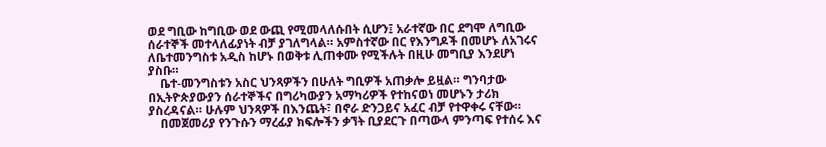ወደ ግቢው ከግቢው ወደ ውጪ የሚመላለሱበት ሲሆን፤ አራተኛው በር ደግሞ ለግቢው ሰራተኞች መተላለፊያነት ብቻ ያገለግላል። አምስተኛው በር የእንግዶች በመሆኑ ለአገሩና ለቤተመንግስቱ አዲስ ከሆኑ በወቅቱ ሊጠቀሙ የሚችሉት በዚሁ መግቢያ እንደሆነ ያስቡ።
    ቤተ-መንግስቱን አስር ህንጻዎችን በሁለት ግቢዎች አጠቃሎ ይዟል። ግንባታው በኢትዮጵያውያን ሰራተኞችና በግሪካውያን አማካሪዎች የተከናወነ መሆኑን ታሪክ ያስረዳናል። ሁሉም ህንጻዎች በእንጨት፣ በኖራ ድንጋይና አፈር ብቻ የተዋቀሩ ናቸው።
    በመጀመሪያ የንጉሱን ማረፊያ ክፍሎችን ቃኘት ቢያደርጉ በጣውላ ምንጣፍ የተሰሩ እና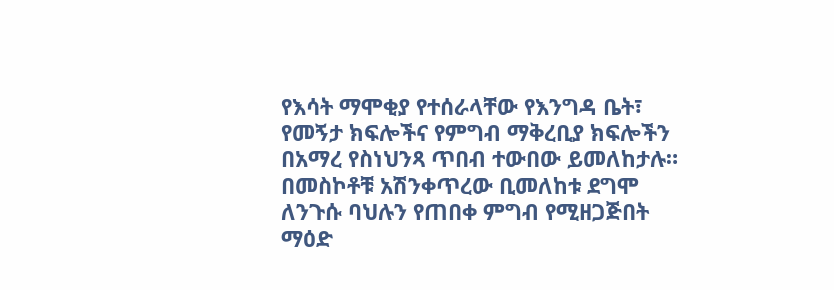የእሳት ማሞቂያ የተሰራላቸው የእንግዳ ቤት፣ የመኝታ ክፍሎችና የምግብ ማቅረቢያ ክፍሎችን በአማረ የስነህንጻ ጥበብ ተውበው ይመለከታሉ። በመስኮቶቹ አሽንቀጥረው ቢመለከቱ ደግሞ ለንጉሱ ባህሉን የጠበቀ ምግብ የሚዘጋጅበት ማዕድ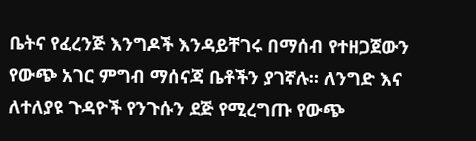ቤትና የፈረንጅ እንግዶች እንዳይቸገሩ በማሰብ የተዘጋጀውን የውጭ አገር ምግብ ማሰናጃ ቤቶችን ያገኛሉ። ለንግድ እና ለተለያዩ ጉዳዮች የንጉሱን ደጅ የሚረግጡ የውጭ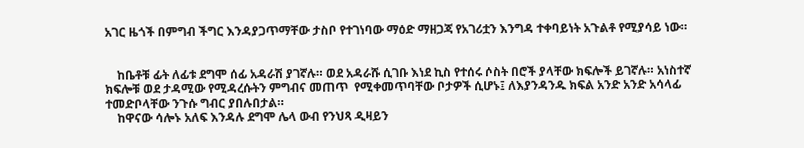አገር ዜጎች በምግብ ችግር እንዳያጋጥማቸው ታስቦ የተገነባው ማዕድ ማዘጋጃ የአገሪቷን እንግዳ ተቀባይነት አጉልቶ የሚያሳይ ነው።


    ከቤቶቹ ፊት ለፊቱ ደግሞ ሰፊ አዳራሽ ያገኛሉ። ወደ አዳራሹ ሲገቡ እነደ ኪስ የተሰሩ ሶስት በሮች ያላቸው ክፍሎች ይገኛሉ። አነስተኛ ክፍሎቹ ወደ ታዳሚው የሚዳረሱትን ምግብና መጠጥ  የሚቀመጥባቸው ቦታዎች ሲሆኑ፤ ለእያንዳንዱ ክፍል አንድ አንድ አሳላፊ ተመድቦላቸው ንጉሱ ግብር ያበሉበታል።
    ከዋናው ሳሎኑ አለፍ እንዳሉ ደግሞ ሌላ ውብ የንህጻ ዲዛይን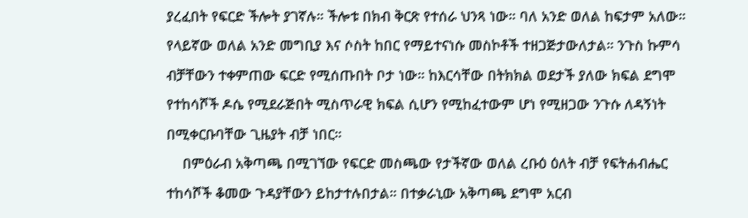ያረፈበት የፍርድ ችሎት ያገኛሉ። ችሎቱ በክብ ቅርጽ የተሰራ ህንጻ ነው። ባለ አንድ ወለል ከፍታም አለው። የላይኛው ወለል አንድ መግቢያ እና ሶስት ከበር የማይተናነሱ መስኮቶች ተዘጋጅታውለታል። ንጉስ ኩምሳ ብቻቸውን ተቀምጠው ፍርድ የሚሰጡበት ቦታ ነው። ከእርሳቸው በትክክል ወደታች ያለው ክፍል ደግሞ የተከሳሾች ዶሴ የሚደራጅበት ሚስጥራዊ ክፍል ሲሆን የሚከፈተውም ሆነ የሚዘጋው ንጉሱ ለዳኝነት በሚቀርቡባቸው ጊዜያት ብቻ ነበር።
    በምዕራብ አቅጣጫ በሚገኘው የፍርድ መስጫው የታችኛው ወለል ረቡዕ ዕለት ብቻ የፍትሐብሔር ተከሳሾች ቆመው ጉዳያቸውን ይከታተሉበታል። በተቃራኒው አቅጣጫ ደግሞ አርብ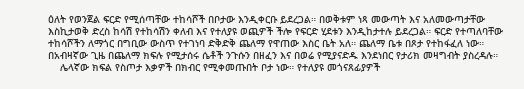ዕለት የወንጀል ፍርድ የሚሰጣቸው ተከሳሾች በቦታው እንዲቀርቡ ይደረጋል። በወቅቱም ነጻ መውጣት እና አለመውጣታቸው እስኪታወቅ ድረስ ከሳሽ የተከሳሽን ቀለብ እና የተለያዩ ወጪዎች ችሎ የፍርድ ሂደቱን እንዲከታተሉ ይደረጋል። ፍርድ የተጣለባቸው ተከሳሾችን ለማጎር በግቢው ውስጥ የተገነባ ድቅድቅ ጨለማ የዋጠው እስር ቤት አለ። ጨለማ ቤቱ በጾታ የተከፋፈለ ነው። በአብዛኛው ጊዜ በጨለማ ክፍሉ የሚታሰሩ ሴቶች ንጉሱን በዘፈን እና በወሬ የሚያናድዱ እንደነበር የታሪክ መዛግብት ያስረዳሉ።
    ሌላኛው ክፍል የስጦታ እቃዎች በክብር የሚቀመጡበት ቦታ ነው። የተለያዩ መጎናጸፊያዎች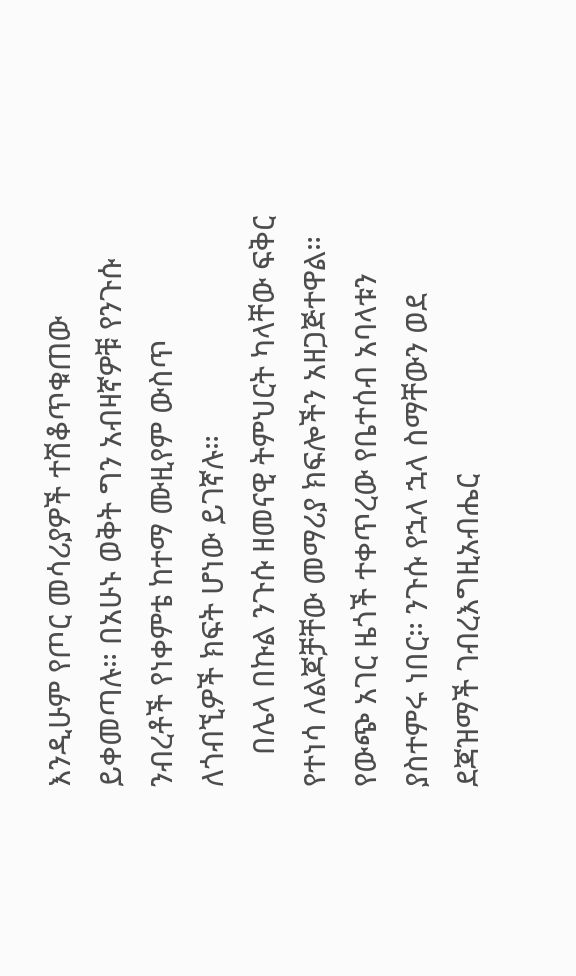እንዲሁም የጦር መሳሪያዎች ተሽቆጥቁጠው ይቀመጣሉ። በአሁኑ ወቅት ግን አብዛኛዎቹ የንጉሱ ንብረቶች የነቀምቴ ከተማ ሙዚየም ውስጥ ለጎብኚዎች ክፍት ሆነው ይገኛሉ።
    በሌላ በኩል ንጉሱ ዘመናዊ ትምህርት ካላቸው ፍቅር የተነሳ ለልጆቻቸው መማሪያ ክፍሎችን አዘጋጅተዋል። የውጭ አገር ዜጎች ተቀጥረው የቤተሰብ አባላቱን ያስተምሩ ነበር። ንጉሱ የኋላ ኋላ ስማቸውን ወደ ደጃዝማች ገብረእግዚአብሔር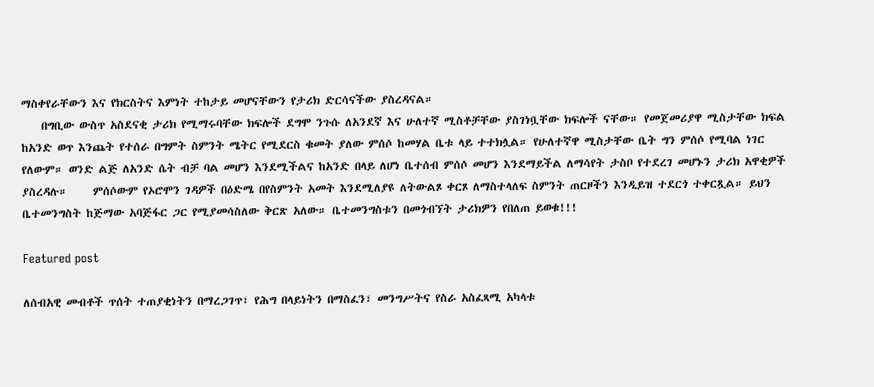ማስቀየራቸውን እና የክርስትና እምነት ተከታይ መሆናቸውን የታሪክ ድርሳናችው ያስረዳናል።
    በግቢው ውስጥ አስደናቂ ታሪክ የሚማሩባቸው ክፍሎች ደግሞ ንጉሱ ለአንደኛ እና ሁለተኛ ሚስቶቻቸው ያስገነቧቸው ክፍሎች ናቸው። የመጀመሪያዋ ሚስታቸው ክፍል ከአንድ ወጥ እንጨት የተሰራ በግምት ስምንት ሜትር የሚደርስ ቁመት ያለው ምሰሶ ከመሃል ቤቱ ላይ ተተክሏል። የሁለተኛዋ ሚስታቸው ቤት ግን ምሰሶ የሚባል ነገር የለውም። ወንድ ልጅ ለአንድ ሴት ብቻ ባል መሆን እንደሚችልና ከአንድ በላይ ለሆነ ቤተሰብ ምሰሶ መሆን እንደማይችል ለማሳየት ታስቦ የተደረገ መሆኑን ታሪክ አዋቂዎች ያስረዳሉ።     ምሰሶውም የኦሮሞን ገዳዎች በዕድሜ በየስምንት አመት እንደሚለያዩ ለትውልጾ ቀርጾ ለማስተላለፍ ስምንት ጠርዞችን እንዲይዝ ተደርጎ ተቀርጿል። ይህን ቤተመንግስት ከጅማው አባጅፋር ጋር የሚያመሳስለው ቅርጽ አለው። ቤተመንግስቱን በመጎብኘት ታሪክዎን የበለጠ ይወቁ!!!

Featured post

ለሰብአዊ መብቶች ጥሰት ተጠያቂነትን በማረጋገጥ፣ የሕግ በላይነትን በማስፈን፣ መንግሥትና የስራ አስፈጻሚ አካላቱ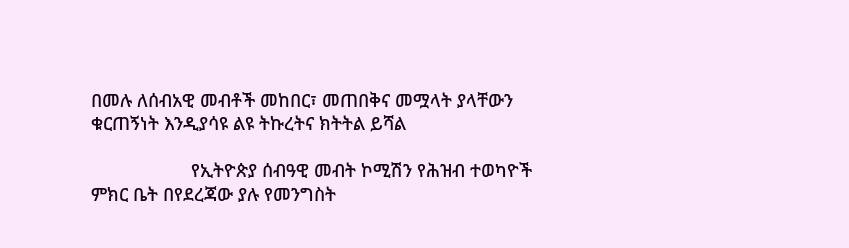በመሉ ለሰብአዊ መብቶች መከበር፣ መጠበቅና መሟላት ያላቸውን ቁርጠኝነት እንዲያሳዩ ልዩ ትኩረትና ክትትል ይሻል

                    የኢትዮጵያ ሰብዓዊ መብት ኮሚሽን የሕዝብ ተወካዮች ምክር ቤት በየደረጃው ያሉ የመንግስት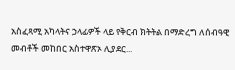አስፈጻሚ አካላትና ኃላፊዎች ላይ የቅርብ ክትትል በማድረግ ለሰብዓዊ መብቶች መከበር አስተዋጽኦ ሊያደር...